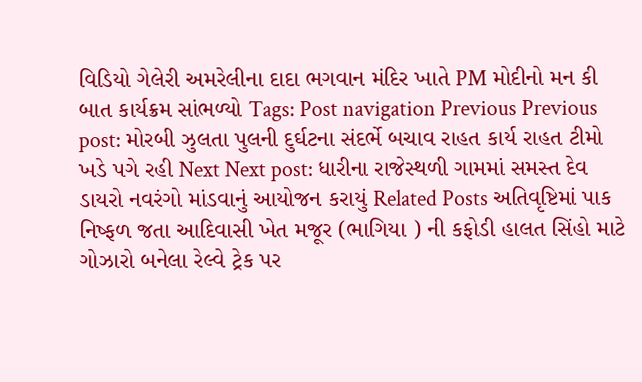વિડિયો ગેલેરી અમરેલીના દાદા ભગવાન મંદિર ખાતે PM મોદીનો મન કી બાત કાર્યક્રમ સાંભળ્યો Tags: Post navigation Previous Previous post: મોરબી ઝુલતા પુલની દુર્ઘટના સંદર્ભે બચાવ રાહત કાર્ય રાહત ટીમો ખડે પગે રહી Next Next post: ધારીના રાજેસ્થળી ગામમાં સમસ્ત દેવ ડાયરો નવરંગો માંડવાનું આયોજન કરાયું Related Posts અતિવૃષ્ટિમાં પાક નિષ્ફળ જતા આદિવાસી ખેત મજૂર (ભાગિયા ) ની કફોડી હાલત સિંહો માટે ગોઝારો બનેલા રેલ્વે ટ્રેક પર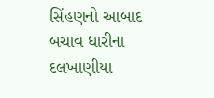સિંહણનો આબાદ બચાવ ધારીના દલખાણીયા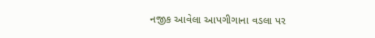નજીક આવેલા આપગીગાના વડલા પર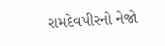રામદેવપીરનો નેજો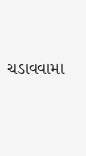ચડાવવામા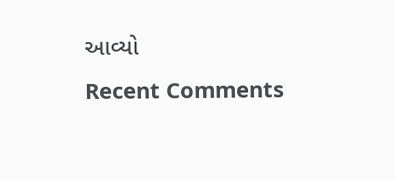આવ્યો
Recent Comments